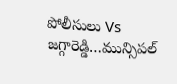పోలీసులు Vs జగ్గారెడ్డి…మున్సిపల్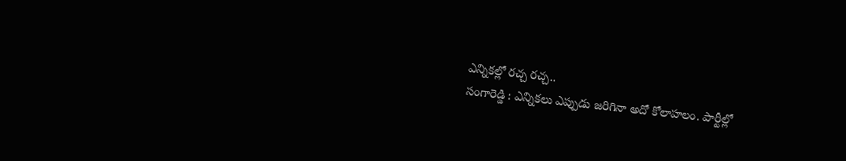ఎన్నికల్లో రచ్చ రచ్చ..
సంగారెడ్డి : ఎన్నికలు ఎప్పుడు జరిగినా అదో కోలాహలం. పార్టీల్లో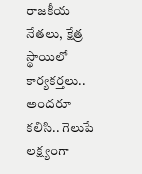రాజకీయ నేతలు, క్షేత్ర స్థాయిలో కార్యకర్తలు.. అందరూ కలిసి.. గెలుపే లక్ష్యంగా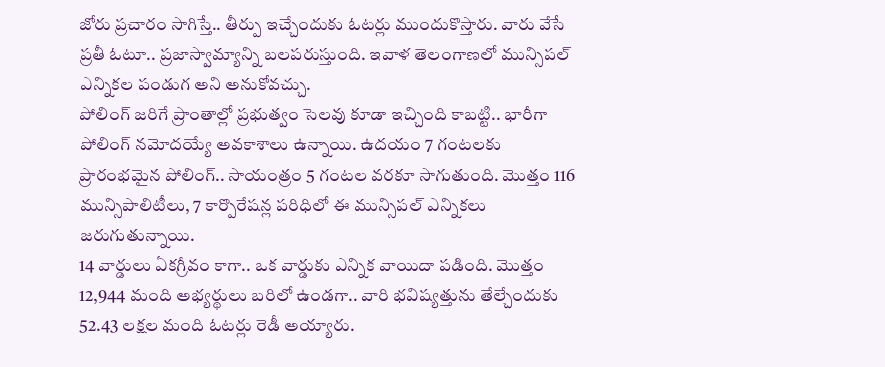జోరు ప్రచారం సాగిస్తే.. తీర్పు ఇచ్చేందుకు ఓటర్లు ముందుకొస్తారు. వారు వేసే ప్రతీ ఓటూ.. ప్రజాస్వామ్యాన్ని బలపరుస్తుంది. ఇవాళ తెలంగాణలో మున్సిపల్ ఎన్నికల పండుగ అని అనుకోవచ్చు.
పోలింగ్ జరిగే ప్రాంతాల్లో ప్రభుత్వం సెలవు కూడా ఇచ్చింది కాబట్టి.. భారీగా పోలింగ్ నమోదయ్యే అవకాశాలు ఉన్నాయి. ఉదయం 7 గంటలకు ప్రారంభమైన పోలింగ్.. సాయంత్రం 5 గంటల వరకూ సాగుతుంది. మొత్తం 116 మున్సిపాలిటీలు, 7 కార్పొరేషన్ల పరిధిలో ఈ మున్సిపల్ ఎన్నికలు జరుగుతున్నాయి.
14 వార్డులు ఏకగ్రీవం కాగా.. ఒక వార్డుకు ఎన్నిక వాయిదా పడింది. మొత్తం 12,944 మంది అభ్యర్థులు బరిలో ఉండగా.. వారి భవిష్యత్తును తేల్చేందుకు 52.43 లక్షల మంది ఓటర్లు రెడీ అయ్యారు.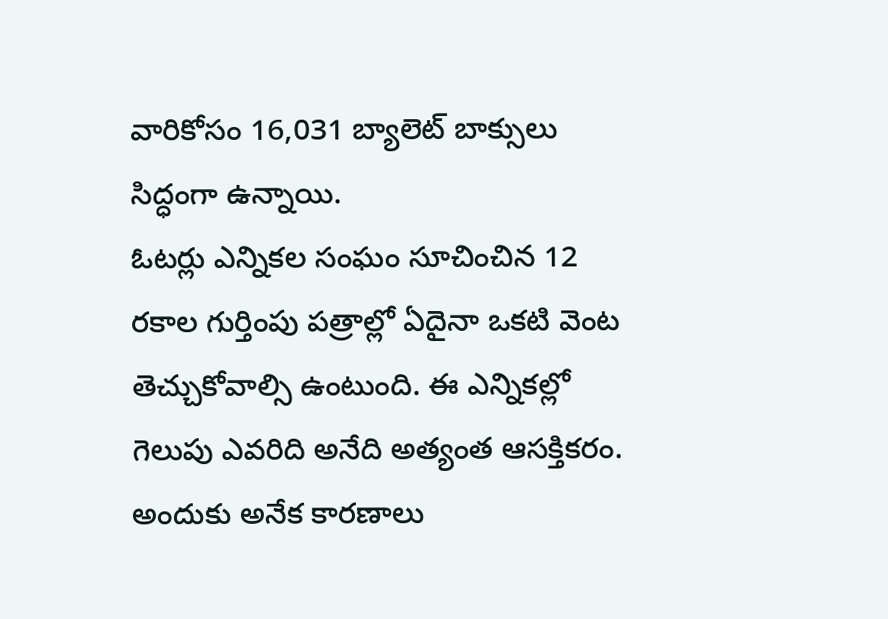వారికోసం 16,031 బ్యాలెట్ బాక్సులు సిద్ధంగా ఉన్నాయి.
ఓటర్లు ఎన్నికల సంఘం సూచించిన 12 రకాల గుర్తింపు పత్రాల్లో ఏదైనా ఒకటి వెంట తెచ్చుకోవాల్సి ఉంటుంది. ఈ ఎన్నికల్లో గెలుపు ఎవరిది అనేది అత్యంత ఆసక్తికరం. అందుకు అనేక కారణాలు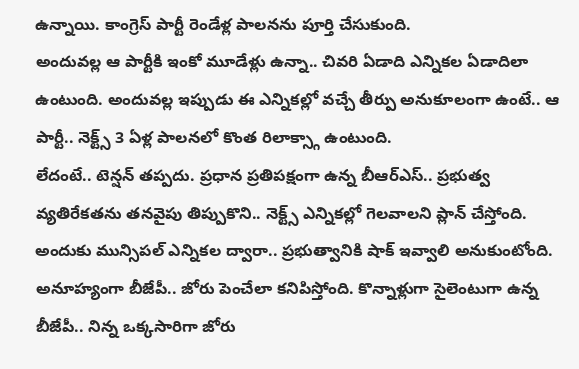ఉన్నాయి. కాంగ్రెస్ పార్టీ రెండేళ్ల పాలనను పూర్తి చేసుకుంది.
అందువల్ల ఆ పార్టీకి ఇంకో మూడేళ్లు ఉన్నా.. చివరి ఏడాది ఎన్నికల ఏడాదిలా ఉంటుంది. అందువల్ల ఇప్పుడు ఈ ఎన్నికల్లో వచ్చే తీర్పు అనుకూలంగా ఉంటే.. ఆ పార్టీ.. నెక్ట్స్ 3 ఏళ్ల పాలనలో కొంత రిలాక్స్గా ఉంటుంది.
లేదంటే.. టెన్షన్ తప్పదు. ప్రధాన ప్రతిపక్షంగా ఉన్న బీఆర్ఎస్.. ప్రభుత్వ వ్యతిరేకతను తనవైపు తిప్పుకొని.. నెక్ట్స్ ఎన్నికల్లో గెలవాలని ప్లాన్ చేస్తోంది. అందుకు మున్సిపల్ ఎన్నికల ద్వారా.. ప్రభుత్వానికి షాక్ ఇవ్వాలి అనుకుంటోంది.
అనూహ్యంగా బీజేపీ.. జోరు పెంచేలా కనిపిస్తోంది. కొన్నాళ్లుగా సైలెంటుగా ఉన్న బీజేపీ.. నిన్న ఒక్కసారిగా జోరు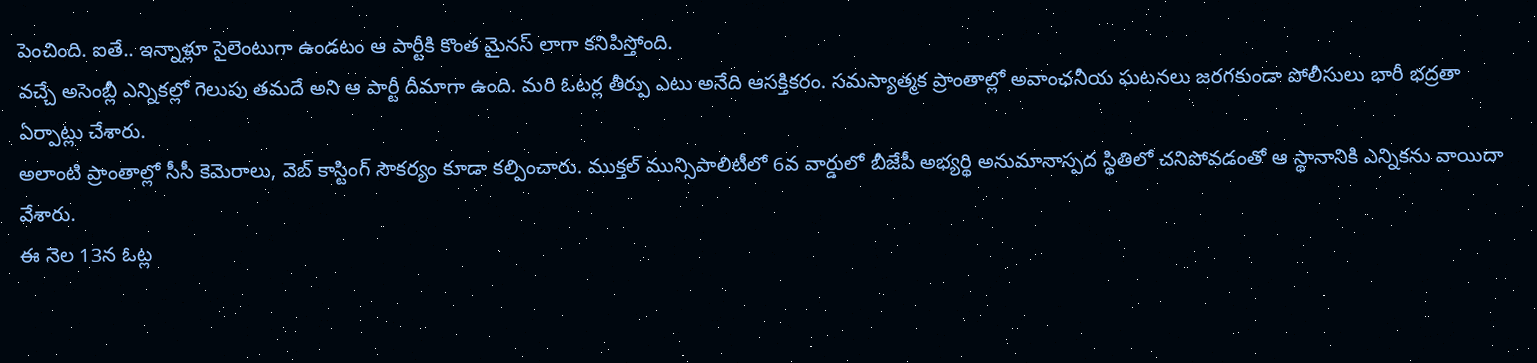పెంచింది. ఐతే.. ఇన్నాళ్లూ సైలెంటుగా ఉండటం ఆ పార్టీకి కొంత మైనస్ లాగా కనిపిస్తోంది.
వచ్చే అసెంబ్లీ ఎన్నికల్లో గెలుపు తమదే అని ఆ పార్టీ దీమాగా ఉంది. మరి ఓటర్ల తీర్పు ఎటు అనేది ఆసక్తికరం. సమస్యాత్మక ప్రాంతాల్లో అవాంఛనీయ ఘటనలు జరగకుండా పోలీసులు భారీ భద్రతా ఏర్పాట్లు చేశారు.
అలాంటి ప్రాంతాల్లో సీసీ కెమెరాలు, వెబ్ కాస్టింగ్ సౌకర్యం కూడా కల్పించారు. ముక్తల్ మున్సిపాలిటీలో 6వ వార్డులో బీజేపీ అభ్యర్థి అనుమానాస్పద స్థితిలో చనిపోవడంతో ఆ స్థానానికి ఎన్నికను వాయిదా వేశారు.
ఈ నెల 13న ఓట్ల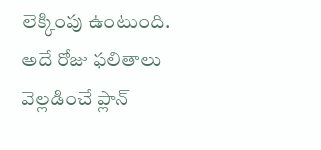లెక్కింపు ఉంటుంది. అదే రోజు ఫలితాలు వెల్లడించే ప్లాన్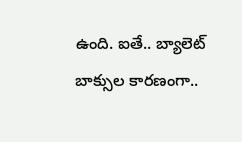ఉంది. ఐతే.. బ్యాలెట్ బాక్సుల కారణంగా..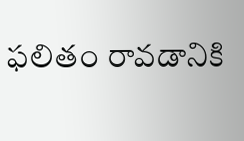ఫలితం రావడానికి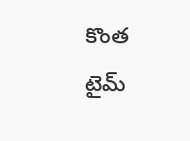కొంత టైమ్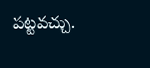పట్టవచ్చు.